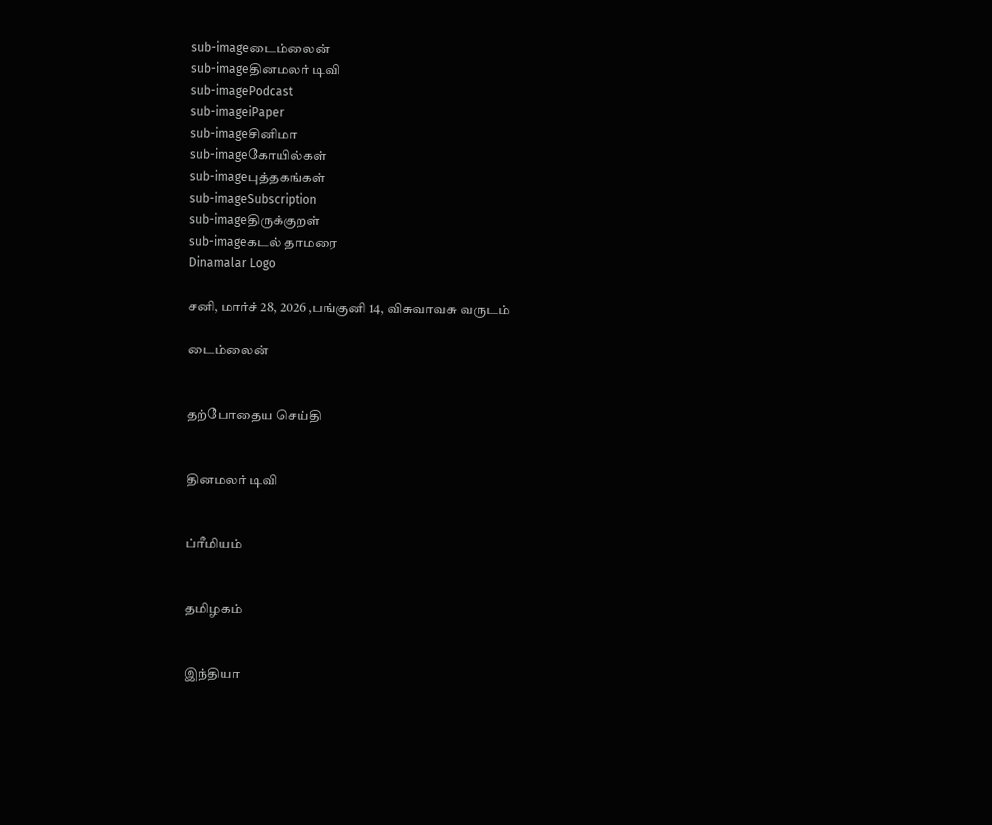sub-imageடைம்லைன்
sub-imageதினமலர் டிவி
sub-imagePodcast
sub-imageiPaper
sub-imageசினிமா
sub-imageகோயில்கள்
sub-imageபுத்தகங்கள்
sub-imageSubscription
sub-imageதிருக்குறள்
sub-imageகடல் தாமரை
Dinamalar Logo

சனி, மார்ச் 28, 2026 ,பங்குனி 14, விசுவாவசு வருடம்

டைம்லைன்


தற்போதைய செய்தி


தினமலர் டிவி


ப்ரீமியம்


தமிழகம்


இந்தியா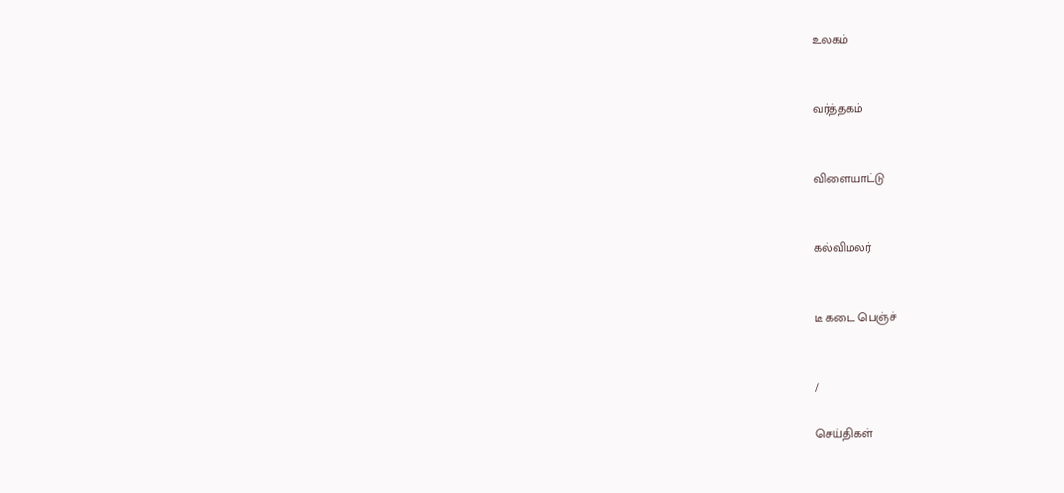உலகம்


வர்த்தகம்


விளையாட்டு


கல்விமலர்


டீ கடை பெஞ்ச்


/

செய்திகள்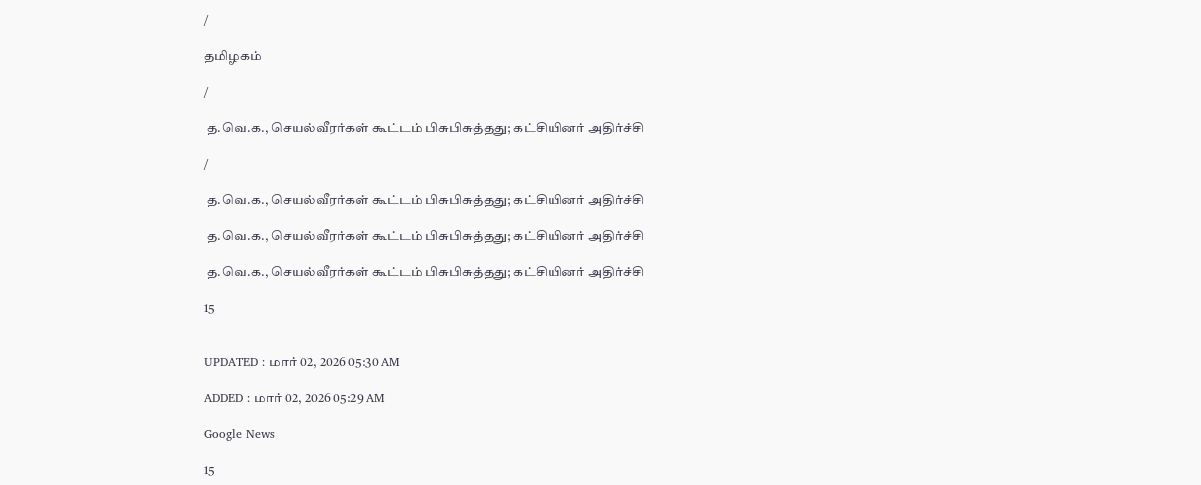/

தமிழகம்

/

 த.வெ.க., செயல்வீரர்கள் கூட்டம் பிசுபிசுத்தது; கட்சியினர் அதிர்ச்சி

/

 த.வெ.க., செயல்வீரர்கள் கூட்டம் பிசுபிசுத்தது; கட்சியினர் அதிர்ச்சி

 த.வெ.க., செயல்வீரர்கள் கூட்டம் பிசுபிசுத்தது; கட்சியினர் அதிர்ச்சி

 த.வெ.க., செயல்வீரர்கள் கூட்டம் பிசுபிசுத்தது; கட்சியினர் அதிர்ச்சி

15


UPDATED : மார் 02, 2026 05:30 AM

ADDED : மார் 02, 2026 05:29 AM

Google News

15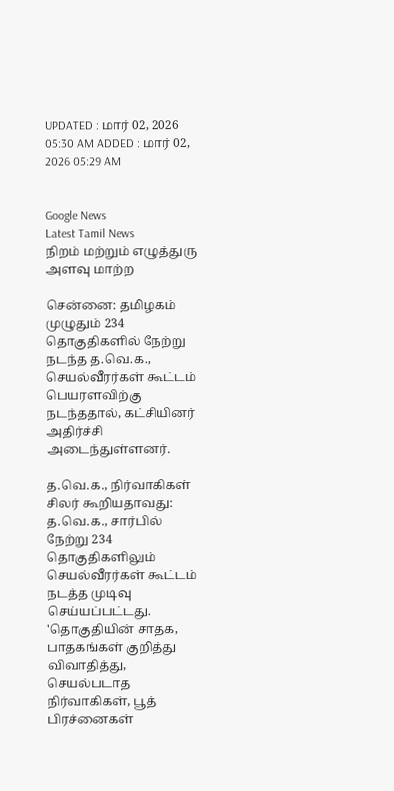UPDATED : மார் 02, 2026 05:30 AM ADDED : மார் 02, 2026 05:29 AM


Google News
Latest Tamil News
நிறம் மற்றும் எழுத்துரு அளவு மாற்ற

சென்னை: தமிழகம் முழுதும் 234 தொகுதிகளில் நேற்று நடந்த த.வெ.க., செயல்வீரர்கள் கூட்டம் பெயரளவிற்கு நடந்ததால், கட்சியினர் அதிர்ச்சி அடைந்துள்ளனர்.

த.வெ.க., நிர்வாகிகள் சிலர் கூறியதாவது: த.வெ.க., சார்பில் நேற்று 234 தொகுதிகளிலும் செயல்வீரர்கள் கூட்டம் நடத்த முடிவு செய்யப்பட்டது. 'தொகுதியின் சாதக, பாதகங்கள் குறித்து விவாதித்து, செயல்படாத நிர்வாகிகள், பூத் பிரச்னைகள்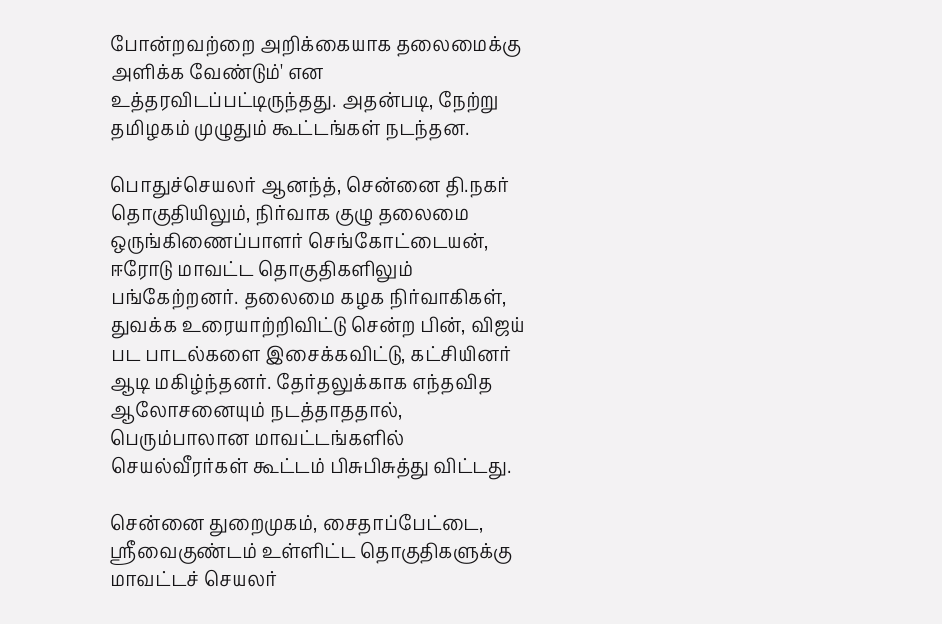போன்றவற்றை அறிக்கையாக தலைமைக்கு அளிக்க வேண்டும்' என உத்தரவிடப்பட்டிருந்தது. அதன்படி, நேற்று தமிழகம் முழுதும் கூட்டங்கள் நடந்தன.

பொதுச்செயலர் ஆனந்த், சென்னை தி.நகர் தொகுதியிலும், நிர்வாக குழு தலைமை ஒருங்கிணைப்பாளர் செங்கோட்டையன், ஈரோடு மாவட்ட தொகுதிகளிலும் பங்கேற்றனர். தலைமை கழக நிர்வாகிகள், துவக்க உரையாற்றிவிட்டு சென்ற பின், விஜய் பட பாடல்களை இசைக்கவிட்டு, கட்சியினர் ஆடி மகிழ்ந்தனர். தேர்தலுக்காக எந்தவித ஆலோசனையும் நடத்தாததால், பெரும்பாலான மாவட்டங்களில் செயல்வீரர்கள் கூட்டம் பிசுபிசுத்து விட்டது.

சென்னை துறைமுகம், சைதாப்பேட்டை, ஸ்ரீவைகுண்டம் உள்ளிட்ட தொகுதிகளுக்கு மாவட்டச் செயலர்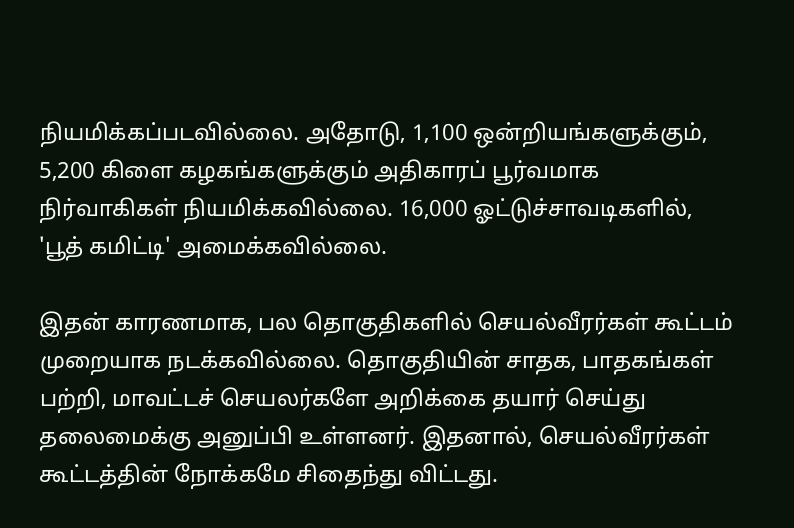நியமிக்கப்படவில்லை. அதோடு, 1,100 ஒன்றியங்களுக்கும், 5,200 கிளை கழகங்களுக்கும் அதிகாரப் பூர்வமாக நிர்வாகிகள் நியமிக்கவில்லை. 16,000 ஓட்டுச்சாவடிகளில், 'பூத் கமிட்டி' அமைக்கவில்லை.

இதன் காரணமாக, பல தொகுதிகளில் செயல்வீரர்கள் கூட்டம் முறையாக நடக்கவில்லை. தொகுதியின் சாதக, பாதகங்கள் பற்றி, மாவட்டச் செயலர்களே அறிக்கை தயார் செய்து தலைமைக்கு அனுப்பி உள்ளனர். இதனால், செயல்வீரர்கள் கூட்டத்தின் நோக்கமே சிதைந்து விட்டது.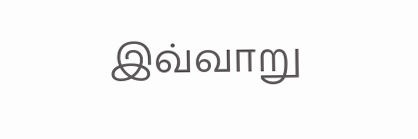இவ்வாறு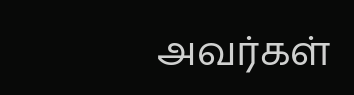அவர்கள்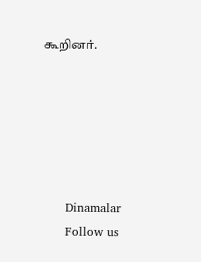கூறினர்.






      Dinamalar
      Follow us